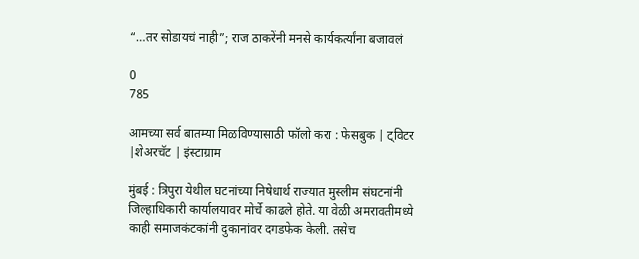“…तर सोडायचं नाही”; राज ठाकरेंनी मनसे कार्यकर्त्यांना बजावलं

0
785

आमच्या सर्व बातम्या मिळविण्यासाठी फॉलो करा : फेसबुक | ट्विटर |शेअरचॅट | इंस्टाग्राम

मुंबई : त्रिपुरा येथील घटनांच्या निषेधार्थ राज्यात मुस्लीम संघटनांनी जिल्हाधिकारी कार्यालयावर मोर्चे काढले होते. या वेळी अमरावतीमध्ये काही समाजकंटकांनी दुकानांवर दगडफेक केली. तसेच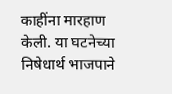काहींना मारहाण केली. या घटनेच्या निषेधार्थ भाजपाने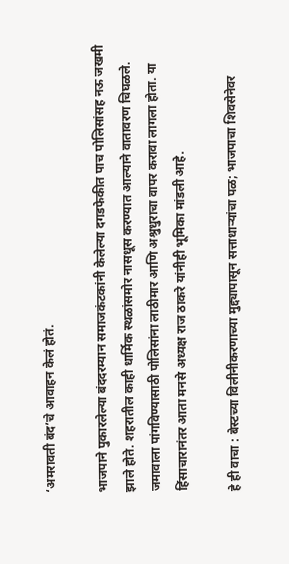‘अमरावती बंद’चे आवाहन केलं होतं.

भाजपाने पुकारलेल्या बंददरम्यान समाजकंटकांनी केलेल्या दगडफेकीत पाच पोलिसांसह नऊ जखमी झाले होते. शहरातील काही धार्मिक स्थळांसमोर नासधूस करण्यात आल्याने वातावरण चिघळले. जमावाला पांगविण्यासाठी पोलिसांना लाठीमार आणि अश्रुधुराचा वापर करावा लागला होता. या हिंसाचारानंतर आता मनसे अध्यक्ष राज ठाकरे यांनीही भूमिका मांडली आहे.

हे ही वाचा : बेस्टच्या विलीनीकरणाच्या मुद्द्यापासून सत्ताधाऱ्यांचा पळ; भाजपाचा शिवसेनेवर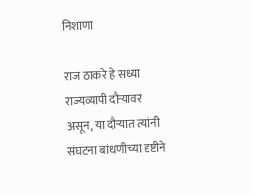निशाणा

राज ठाकरे हे सध्या राज्यव्यापी दौऱ्यावर असून, या दौऱ्यात त्यांनी संघटना बांधणीच्या दृष्टीने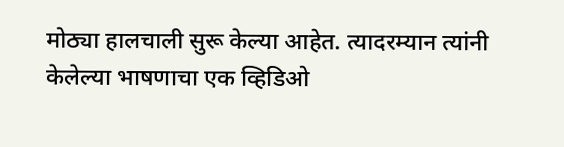मोठ्या हालचाली सुरू केल्या आहेत. त्यादरम्यान त्यांनी केलेल्या भाषणाचा एक व्हिडिओ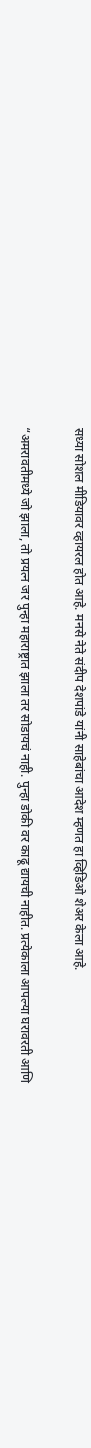सध्या सोशल मीडियावर व्हायरल होत आहे. मनसे नेते संदीप देशपांडे यांनी साहेबांचा आदेश म्हणत हा व्हिडिओ शेअर केला आहे.

“अमरावतीमध्ये जो झाला, तो प्रयत्न जर पुन्हा महाराष्ट्रात झाला तर सोडायचं नाही. पुन्हा डोकी वर काढू द्यायची नाहीत. प्रत्येकाला आपल्या घरावरती आणि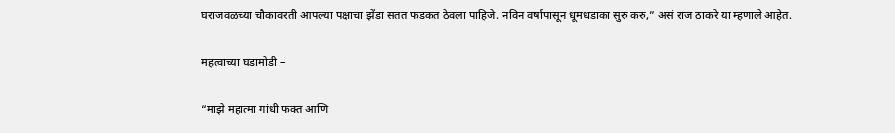घराजवळच्या चौकावरती आपल्या पक्षाचा झेंडा सतत फडकत ठेवला पाहिजे. नविन वर्षापासून धूमधडाका सुरु करु,” असं राज ठाकरे या म्हणाले आहेत.

महत्वाच्या घडामोडी –

“माझे महात्मा गांधी फक्त आणि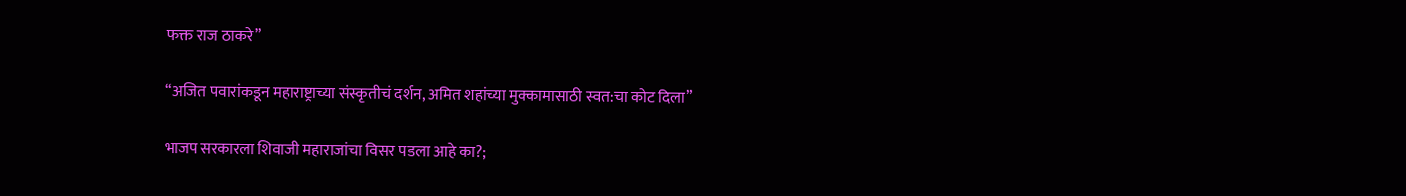फक्त राज ठाकरे”

“अजित पवारांकडून महाराष्ट्राच्या संस्कृतीचं दर्शन, अमित शहांच्या मुक्कामासाठी स्वत:चा कोट दिला”

भाजप सरकारला शिवाजी महाराजांचा विसर पडला आहे का?;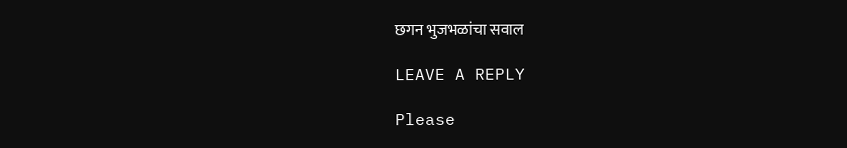छगन भुजभळांचा सवाल

LEAVE A REPLY

Please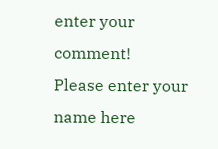enter your comment!
Please enter your name here